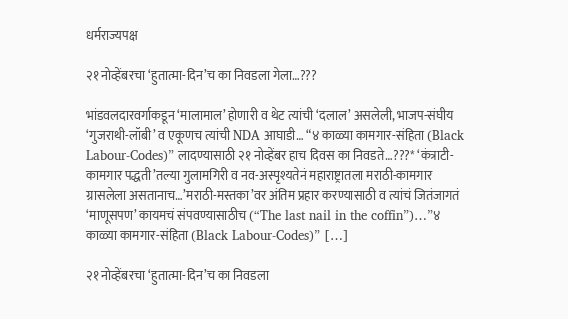धर्मराज्यपक्ष

२१ नोव्हेंबरचा ‘हुतात्मा-दिन’च का निवडला गेला…???

भांडवलदारवर्गाकडून ‘मालामाल’ होणारी व थेट त्यांची ‘दलाल’ असलेली, भाजप-संघीय ‘गुजराथी-लॉबी’ व एकूणच त्यांची NDA आघाडी… “४ काळ्या कामगार-संहिता (Black Labour-Codes)” लादण्यासाठी २१ नोव्हेंबर हाच दिवस का निवडते…???* ‘कंत्राटी-कामगार पद्धती’तल्या गुलामगिरी व नव-अस्पृश्यतेनं महाराष्ट्रातला मराठी-कामगार ग्रासलेला असतानाच…’मराठी-मस्तका’वर अंतिम प्रहार करण्यासाठी व त्यांचं जितंजागतं ‘माणूसपण’ कायमचं संपवण्यासाठीच (“The last nail in the coffin”)…”४ काळ्या कामगार-संहिता (Black Labour-Codes)” […]

२१ नोव्हेंबरचा ‘हुतात्मा-दिन’च का निवडला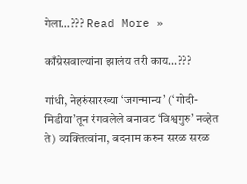गेला…??? Read More »

काँग्रेसवाल्यांना झालंय तरी काय…???

गांधी, नेहरुंसारख्या ‘जगन्मान्य’ (‘गोदी-मिडीया’तून रंगवलेले बनावट ‘विश्वगुरु’ नव्हेत ते) व्यक्तित्वांना, बदनाम करुन सरळ सरळ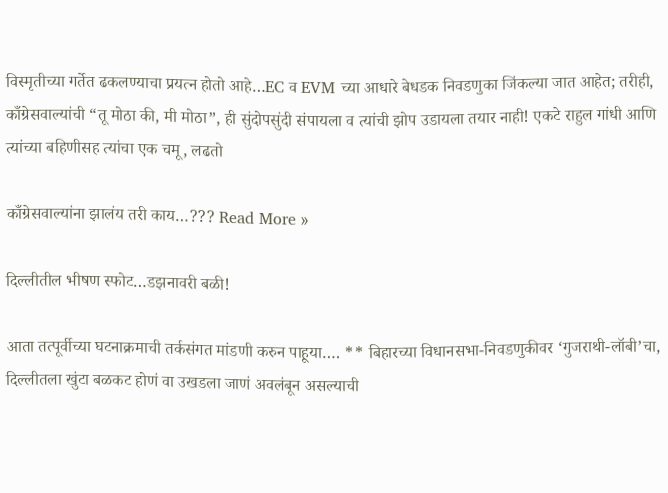विस्मृतीच्या गर्तेत ढकलण्याचा प्रयत्न होतो आहे…EC व EVM च्या आधारे बेधडक निवडणुका जिंकल्या जात आहेत; तरीही, काँग्रेसवाल्यांची “तू मोठा की, मी मोठा”, ही सुंदोपसुंदी संपायला व त्यांची झोप उडायला तयार नाही! एकटे राहुल गांधी आणि त्यांच्या बहिणीसह त्यांचा एक चमू, लढतो

काँग्रेसवाल्यांना झालंय तरी काय…??? Read More »

दिल्लीतील भीषण स्फोट…डझनावरी बळी!

आता तत्पूर्वीच्या घटनाक्रमाची तर्कसंगत मांडणी करुन पाहूया…. ** बिहारच्या विधानसभा-निवडणुकीवर ‘गुजराथी-लॉबी’चा, दिल्लीतला खुंटा बळकट होणं वा उखडला जाणं अवलंबून असल्याची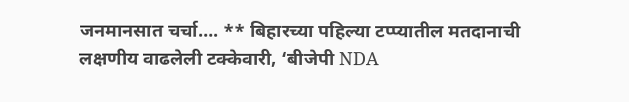जनमानसात चर्चा…. ** बिहारच्या पहिल्या टप्प्यातील मतदानाची लक्षणीय वाढलेली टक्केवारी, ‘बीजेपी NDA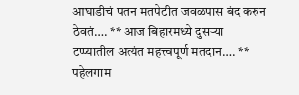आघाडीचं पतन मतपेटीत जवळपास बंद करुन ठेवतं…. ** आज बिहारमध्ये दुसर्‍या टप्प्यातील अत्यंत महत्त्वपूर्ण मतदान…. ** पहेलगाम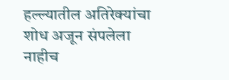हल्ल्यातील अतिरेक्यांचा शोध अजून संपलेला नाहीच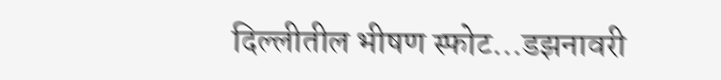दिल्लीतील भीषण स्फोट…डझनावरी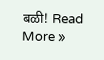बळी! Read More »